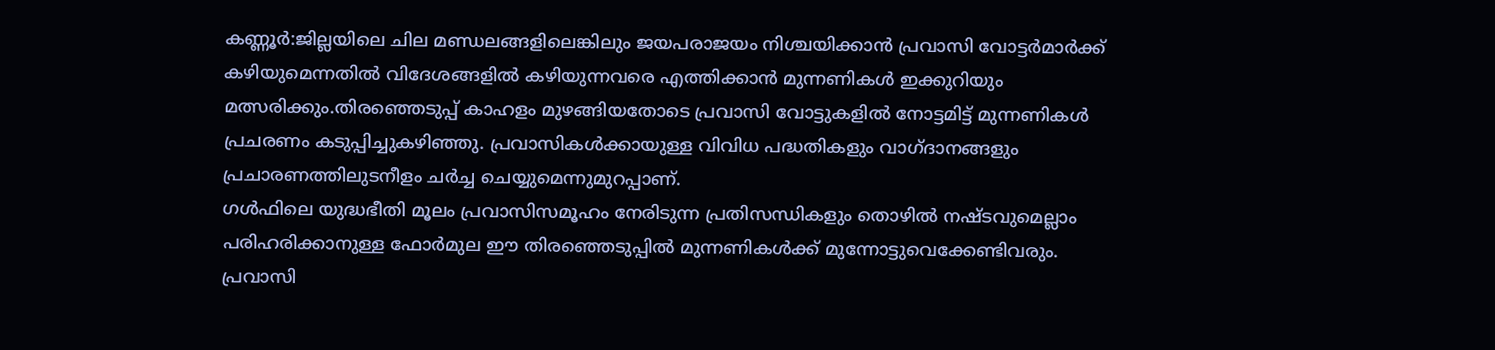കണ്ണൂർ:ജില്ലയിലെ ചില മണ്ഡലങ്ങളിലെങ്കിലും ജയപരാജയം നിശ്ചയിക്കാൻ പ്രവാസി വോട്ടർമാർക്ക് കഴിയുമെന്നതിൽ വിദേശങ്ങളിൽ കഴിയുന്നവരെ എത്തിക്കാൻ മുന്നണികൾ ഇക്കുറിയും മത്സരിക്കും.തിരഞ്ഞെടുപ്പ് കാഹളം മുഴങ്ങിയതോടെ പ്രവാസി വോട്ടുകളിൽ നോട്ടമിട്ട് മുന്നണികൾ പ്രചരണം കടുപ്പിച്ചുകഴിഞ്ഞു. പ്രവാസികൾക്കായുള്ള വിവിധ പദ്ധതികളും വാഗ്ദാനങ്ങളും പ്രചാരണത്തിലുടനീളം ചർച്ച ചെയ്യുമെന്നുമുറപ്പാണ്.
ഗൾഫിലെ യുദ്ധഭീതി മൂലം പ്രവാസിസമൂഹം നേരിടുന്ന പ്രതിസന്ധികളും തൊഴിൽ നഷ്ടവുമെല്ലാം പരിഹരിക്കാനുള്ള ഫോർമുല ഈ തിരഞ്ഞെടുപ്പിൽ മുന്നണികൾക്ക് മുന്നോട്ടുവെക്കേണ്ടിവരും. പ്രവാസി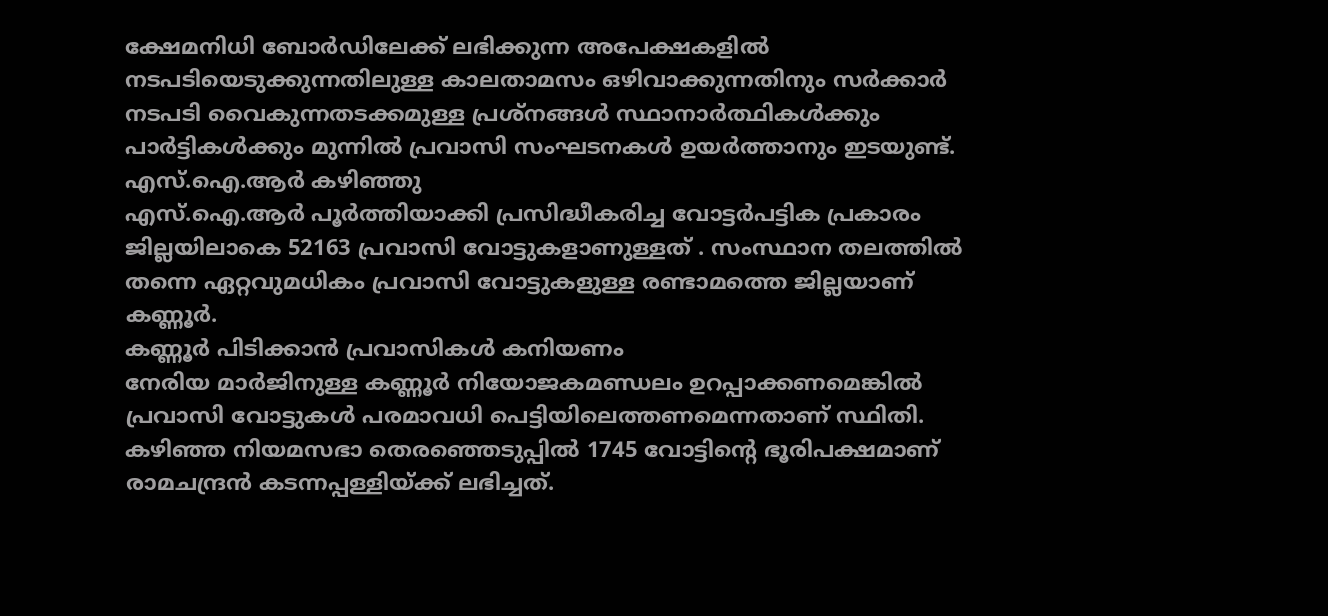ക്ഷേമനിധി ബോർഡിലേക്ക് ലഭിക്കുന്ന അപേക്ഷകളിൽ നടപടിയെടുക്കുന്നതിലുള്ള കാലതാമസം ഒഴിവാക്കുന്നതിനും സർക്കാർ നടപടി വൈകുന്നതടക്കമുള്ള പ്രശ്നങ്ങൾ സ്ഥാനാർത്ഥികൾക്കും പാർട്ടികൾക്കും മുന്നിൽ പ്രവാസി സംഘടനകൾ ഉയർത്താനും ഇടയുണ്ട്.
എസ്.ഐ.ആർ കഴിഞ്ഞു
എസ്.ഐ.ആർ പൂർത്തിയാക്കി പ്രസിദ്ധീകരിച്ച വോട്ടർപട്ടിക പ്രകാരം ജില്ലയിലാകെ 52163 പ്രവാസി വോട്ടുകളാണുള്ളത് . സംസ്ഥാന തലത്തിൽ തന്നെ ഏറ്റവുമധികം പ്രവാസി വോട്ടുകളുള്ള രണ്ടാമത്തെ ജില്ലയാണ് കണ്ണൂർ.
കണ്ണൂർ പിടിക്കാൻ പ്രവാസികൾ കനിയണം
നേരിയ മാർജിനുള്ള കണ്ണൂർ നിയോജകമണ്ഡലം ഉറപ്പാക്കണമെങ്കിൽ പ്രവാസി വോട്ടുകൾ പരമാവധി പെട്ടിയിലെത്തണമെന്നതാണ് സ്ഥിതി. കഴിഞ്ഞ നിയമസഭാ തെരഞ്ഞെടുപ്പിൽ 1745 വോട്ടിന്റെ ഭൂരിപക്ഷമാണ് രാമചന്ദ്രൻ കടന്നപ്പള്ളിയ്ക്ക് ലഭിച്ചത്.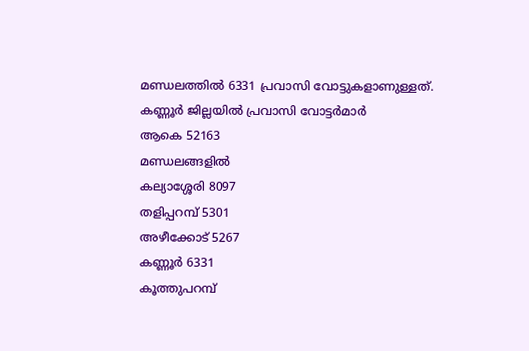മണ്ഡലത്തിൽ 6331 പ്രവാസി വോട്ടുകളാണുള്ളത്.
കണ്ണൂർ ജില്ലയിൽ പ്രവാസി വോട്ടർമാർ
ആകെ 52163
മണ്ഡലങ്ങളിൽ
കല്യാശ്ശേരി 8097
തളിപ്പറമ്പ് 5301
അഴീക്കോട് 5267
കണ്ണൂർ 6331
കൂത്തുപറമ്പ്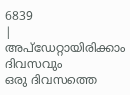6839
|
അപ്ഡേറ്റായിരിക്കാം ദിവസവും
ഒരു ദിവസത്തെ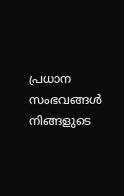പ്രധാന സംഭവങ്ങൾ നിങ്ങളുടെ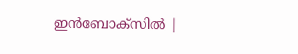ഇൻബോക്സിൽ |